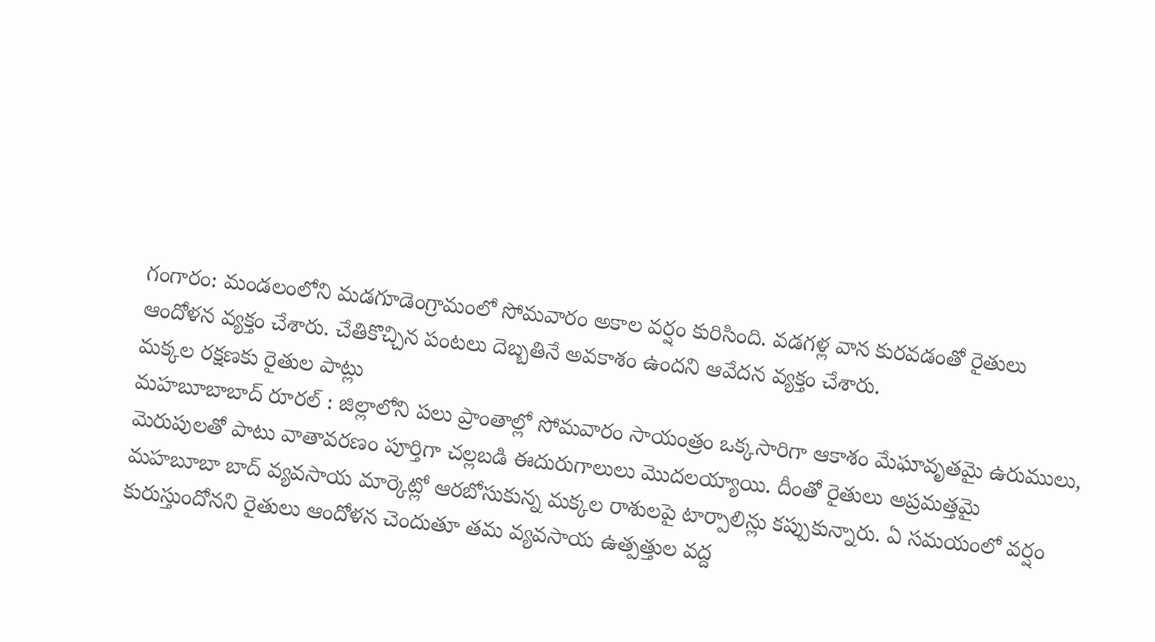గంగారం: మండలంలోని మడగూడెంగ్రామంలో సోమవారం అకాల వర్షం కురిసింది. వడగళ్ల వాన కురవడంతో రైతులు ఆందోళన వ్యక్తం చేశారు. చేతికొచ్చిన పంటలు దెబ్బతినే అవకాశం ఉందని ఆవేదన వ్యక్తం చేశారు.
మక్కల రక్షణకు రైతుల పాట్లు
మహబూబాబాద్ రూరల్ : జిల్లాలోని పలు ప్రాంతాల్లో సోమవారం సాయంత్రం ఒక్కసారిగా ఆకాశం మేఘావృతమై ఉరుములు, మెరుపులతో పాటు వాతావరణం పూర్తిగా చల్లబడి ఈదురుగాలులు మొదలయ్యాయి. దీంతో రైతులు అప్రమత్తమై మహబూబా బాద్ వ్యవసాయ మార్కెట్లో ఆరబోసుకున్న మక్కల రాశులపై టార్పాలిన్లు కప్పుకున్నారు. ఏ సమయంలో వర్షం కురుస్తుందోనని రైతులు ఆందోళన చెందుతూ తమ వ్యవసాయ ఉత్పత్తుల వద్ద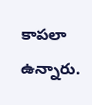కాపలా ఉన్నారు.